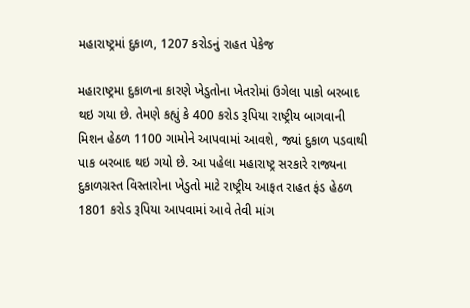મહારાષ્ટ્રમાં દુકાળ, 1207 કરોડનું રાહત પેકેજ

મહારાષ્ટ્રમા દુકાળના કારણે ખેડુતોના ખેતરોમાં ઉગેલા પાકો બરબાદ થઇ ગયા છે. તેમણે કહ્યું કે 400 કરોડ રૂપિયા રાષ્ટ્રીય બાગવાની મિશન હેઠળ 1100 ગામોને આપવામાં આવશે, જ્યાં દુકાળ પડવાથી પાક બરબાદ થઇ ગયો છે. આ પહેલા મહારાષ્ટ્ર સરકારે રાજ્યના દુકાળગ્રસ્ત વિસ્તારોના ખેડુતો માટે રાષ્ટ્રીય આફત રાહત ફંડ હેઠળ 1801 કરોડ રૂપિયા આપવામાં આવે તેવી માંગ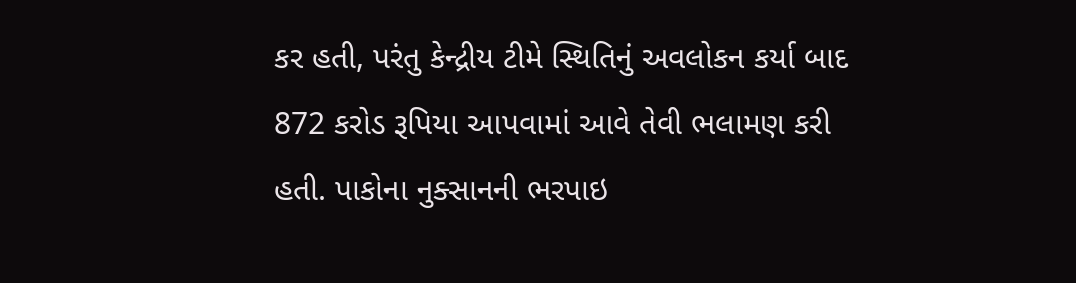કર હતી, પરંતુ કેન્દ્રીય ટીમે સ્થિતિનું અવલોકન કર્યા બાદ 872 કરોડ રૂપિયા આપવામાં આવે તેવી ભલામણ કરી હતી. પાકોના નુક્સાનની ભરપાઇ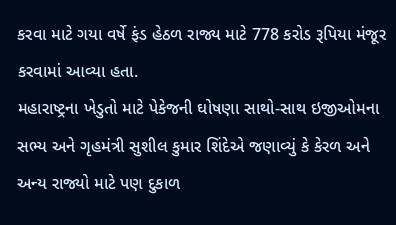કરવા માટે ગયા વર્ષે ફંડ હેઠળ રાજ્ય માટે 778 કરોડ રૂપિયા મંજૂર કરવામાં આવ્યા હતા.
મહારાષ્ટ્રના ખેડુતો માટે પેકેજની ઘોષણા સાથો-સાથ ઇજીઓમના સભ્ય અને ગૃહમંત્રી સુશીલ કુમાર શિંદેએ જણાવ્યું કે કેરળ અને અન્ય રાજ્યો માટે પણ દુકાળ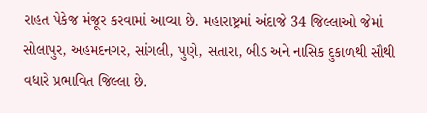રાહત પેકેજ મંજૂર કરવામાં આવ્યા છે. મહારાષ્ટ્રમાં અંદાજે 34 જિલ્લાઓ જેમાં સોલાપુર, અહમદનગર, સાંગલી, પુણે, સતારા, બીડ અને નાસિક દુકાળથી સૌથી વધારે પ્રભાવિત જિલ્લા છે.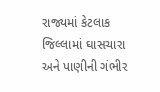રાજ્યમાં કેટલાક જિલ્લામાં ઘાસચારા અને પાણીની ગંભીર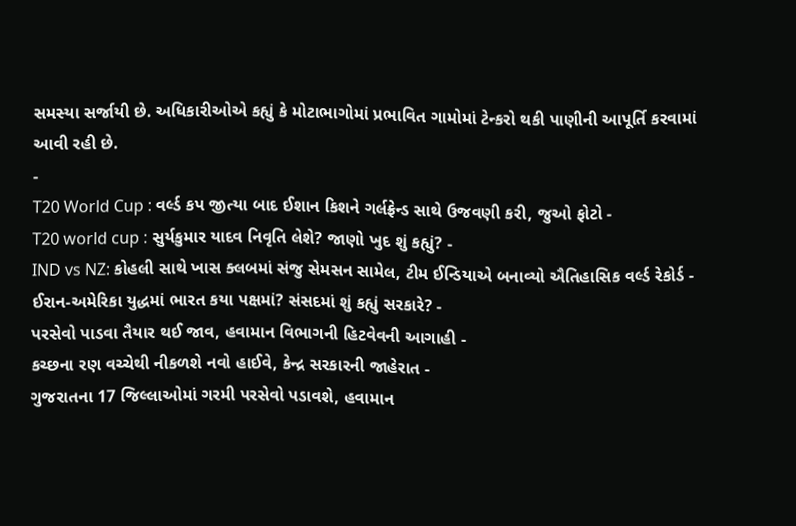સમસ્યા સર્જાયી છે. અધિકારીઓએ કહ્યું કે મોટાભાગોમાં પ્રભાવિત ગામોમાં ટેન્કરો થકી પાણીની આપૂર્તિ કરવામાં આવી રહી છે.
-
T20 World Cup : વર્લ્ડ કપ જીત્યા બાદ ઈશાન કિશને ગર્લફ્રેન્ડ સાથે ઉજવણી કરી, જુઓ ફોટો -
T20 world cup : સુર્યકુમાર યાદવ નિવૃતિ લેશે? જાણો ખુદ શું કહ્યું? -
IND vs NZ: કોહલી સાથે ખાસ ક્લબમાં સંજુ સેમસન સામેલ, ટીમ ઈન્ડિયાએ બનાવ્યો ઐતિહાસિક વર્લ્ડ રેકોર્ડ -
ઈરાન-અમેરિકા યુદ્ધમાં ભારત કયા પક્ષમાં? સંસદમાં શું કહ્યું સરકારે? -
પરસેવો પાડવા તૈયાર થઈ જાવ, હવામાન વિભાગની હિટવેવની આગાહી -
કચ્છના રણ વચ્ચેથી નીકળશે નવો હાઈવે, કેન્દ્ર સરકારની જાહેરાત -
ગુજરાતના 17 જિલ્લાઓમાં ગરમી પરસેવો પડાવશે, હવામાન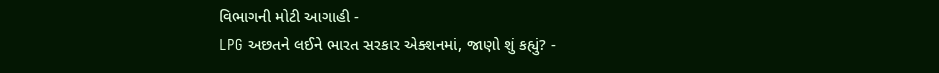વિભાગની મોટી આગાહી -
LPG અછતને લઈને ભારત સરકાર એક્શનમાં, જાણો શું કહ્યું? -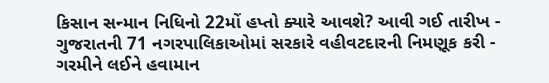કિસાન સન્માન નિધિનો 22મોં હપ્તો ક્યારે આવશે? આવી ગઈ તારીખ -
ગુજરાતની 71 નગરપાલિકાઓમાં સરકારે વહીવટદારની નિમણૂક કરી -
ગરમીને લઈને હવામાન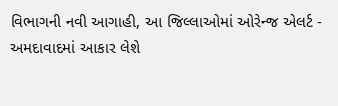વિભાગની નવી આગાહી, આ જિલ્લાઓમાં ઓરેન્જ એલર્ટ -
અમદાવાદમાં આકાર લેશે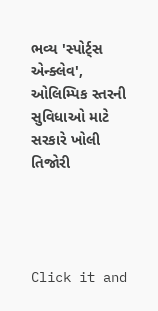ભવ્ય 'સ્પોર્ટ્સ એન્ક્લેવ', ઓલિમ્પિક સ્તરની સુવિધાઓ માટે સરકારે ખોલી તિજોરી




Click it and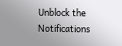Unblock the Notifications